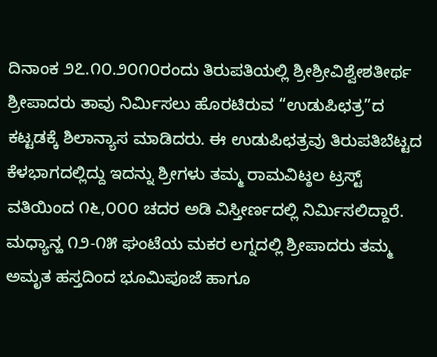ದಿನಾಂಕ ೨೭.೧೦.೨೦೧೦ರಂದು ತಿರುಪತಿಯಲ್ಲಿ ಶ್ರೀಶ್ರೀವಿಶ್ವೇಶತೀರ್ಥ ಶ್ರೀಪಾದರು ತಾವು ನಿರ್ಮಿಸಲು ಹೊರಟಿರುವ “ಉಡುಪಿಛತ್ರ”ದ ಕಟ್ಟಡಕ್ಕೆ ಶಿಲಾನ್ಯಾಸ ಮಾಡಿದರು. ಈ ಉಡುಪಿಛತ್ರವು ತಿರುಪತಿಬೆಟ್ಟದ ಕೆಳಭಾಗದಲ್ಲಿದ್ದು ಇದನ್ನು ಶ್ರೀಗಳು ತಮ್ಮ ರಾಮವಿಟ್ಠಲ ಟ್ರಸ್ಟ್ ವತಿಯಿಂದ ೧೬,೦೦೦ ಚದರ ಅಡಿ ವಿಸ್ತೀರ್ಣದಲ್ಲಿ ನಿರ್ಮಿಸಲಿದ್ದಾರೆ. ಮಧ್ಯಾನ್ಹ ೧೨-೧೫ ಘಂಟೆಯ ಮಕರ ಲಗ್ನದಲ್ಲಿ ಶ್ರೀಪಾದರು ತಮ್ಮ ಅಮೃತ ಹಸ್ತದಿಂದ ಭೂಮಿಪೂಜೆ ಹಾಗೂ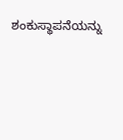ಶಂಕುಸ್ಥಾಪನೆಯನ್ನು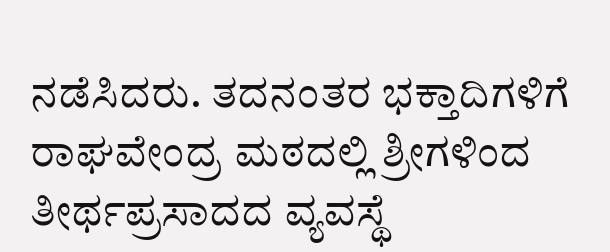ನಡೆಸಿದರು. ತದನಂತರ ಭಕ್ತಾದಿಗಳಿಗೆ ರಾಘವೇಂದ್ರ ಮಠದಲ್ಲಿ ಶ್ರೀಗಳಿಂದ ತೀರ್ಥಪ್ರಸಾದದ ವ್ಯವಸ್ಥೆ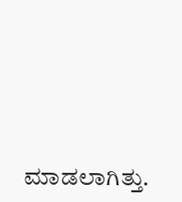ಮಾಡಲಾಗಿತ್ತು.